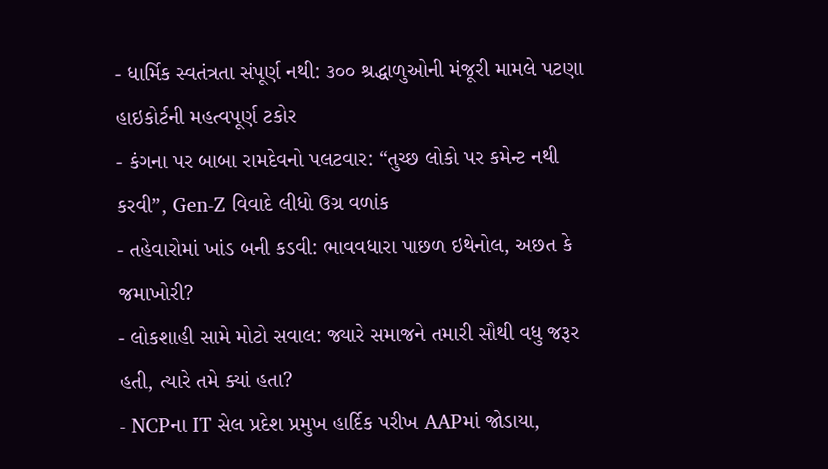- ધાર્મિક સ્વતંત્રતા સંપૂર્ણ નથી: ૩૦૦ શ્રદ્ધાળુઓની મંજૂરી મામલે પટણા હાઇકોર્ટની મહત્વપૂર્ણ ટકોર
- કંગના પર બાબા રામદેવનો પલટવાર: “તુચ્છ લોકો પર કમેન્ટ નથી કરવી”, Gen-Z વિવાદે લીધો ઉગ્ર વળાંક
- તહેવારોમાં ખાંડ બની કડવી: ભાવવધારા પાછળ ઇથેનોલ, અછત કે જમાખોરી?
- લોકશાહી સામે મોટો સવાલ: જ્યારે સમાજને તમારી સૌથી વધુ જરૂર હતી, ત્યારે તમે ક્યાં હતા?
- NCPના IT સેલ પ્રદેશ પ્રમુખ હાર્દિક પરીખ AAPમાં જોડાયા,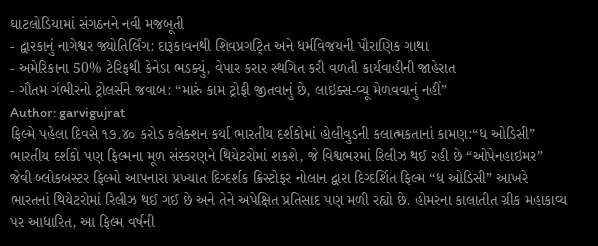ઘાટલોડિયામાં સંગઠનને નવી મજબૂતી
- દ્વારકાનું નાગેશ્વર જ્યોતિર્લિંગ: દારૂકાવનથી શિવપ્રગટ્તિ અને ધર્મવિજયની પૌરાણિક ગાથા
- અમેરિકાના 50% ટેરિફથી કેનેડા ભડક્યું, વેપાર કરાર સ્થગિત કરી વળતી કાર્યવાહીની જાહેરાત
- ગૌતમ ગંભીરનો ટ્રોલર્સને જવાબ: “મારું કામ ટ્રોફી જીતવાનું છે, લાઇક્સ-વ્યૂ મેળવવાનું નહીં”
Author: garvigujrat
ફિલ્મે પહેલા દિવસે ૧૭.૪૦ કરોડ કલેક્શન કર્યા ભારતીય દર્શકોમાં હોલીવુડની કલાત્મકતાનાં કામણ:“ધ ઓડિસી” ભારતીય દર્શકો પણ ફિલ્મના મૂળ સંસ્કરણને થિયેટરોમાં શકશે, જે વિશ્વભરમાં રિલીઝ થઈ રહી છે “ઓપેનહાઇમર” જેવી બ્લોકબસ્ટર ફિલ્મો આપનારા પ્રખ્યાત દિગ્દર્શક ક્રિસ્ટોફર નોલાન દ્વારા દિગ્દર્શિત ફિલ્મ “ધ ઓડિસી” આખરે ભારતનાં થિયેટરોમાં રિલીઝ થઈ ગઈ છે અને તેને અપેક્ષિત પ્રતિસાદ પણ મળી રહ્યો છે. હોમરના કાલાતીત ગ્રીક મહાકાવ્ય પર આધારિત, આ ફિલ્મ વર્ષની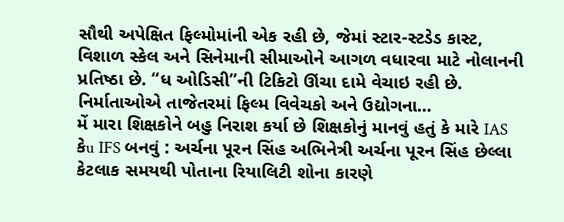સૌથી અપેક્ષિત ફિલ્મોમાંની એક રહી છે, જેમાં સ્ટાર-સ્ટડેડ કાસ્ટ, વિશાળ સ્કેલ અને સિનેમાની સીમાઓને આગળ વધારવા માટે નોલાનની પ્રતિષ્ઠા છે. “ધ ઓડિસી”ની ટિકિટો ઊંચા દામે વેચાઇ રહી છે. નિર્માતાઓએ તાજેતરમાં ફિલ્મ વિવેચકો અને ઉદ્યોગના…
મેં મારા શિક્ષકોને બહુ નિરાશ કર્યા છે શિક્ષકોનું માનવું હતું કે મારે IAS કેu IFS બનવું : અર્ચના પૂરન સિંહ અભિનેત્રી અર્ચના પૂરન સિંહ છેલ્લા કેટલાક સમયથી પોતાના રિયાલિટી શોના કારણે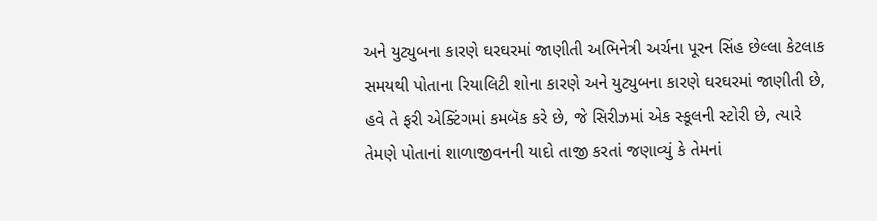અને યુટ્યુબના કારણે ઘરઘરમાં જાણીતી અભિનેત્રી અર્ચના પૂરન સિંહ છેલ્લા કેટલાક સમયથી પોતાના રિયાલિટી શોના કારણે અને યુટ્યુબના કારણે ઘરઘરમાં જાણીતી છે, હવે તે ફરી એક્ટિંગમાં કમબૅક કરે છે, જે સિરીઝમાં એક સ્કૂલની સ્ટોરી છે, ત્યારે તેમણે પોતાનાં શાળાજીવનની યાદો તાજી કરતાં જણાવ્યું કે તેમનાં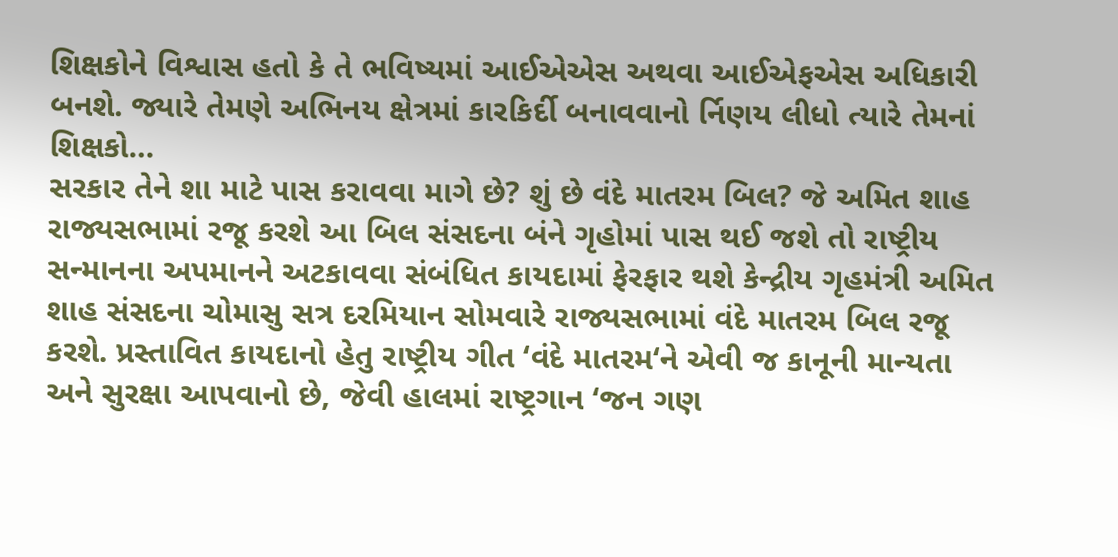શિક્ષકોને વિશ્વાસ હતો કે તે ભવિષ્યમાં આઈએએસ અથવા આઈએફએસ અધિકારી બનશે. જ્યારે તેમણે અભિનય ક્ષેત્રમાં કારકિર્દી બનાવવાનો ર્નિણય લીધો ત્યારે તેમનાં શિક્ષકો…
સરકાર તેને શા માટે પાસ કરાવવા માગે છે? શું છે વંદે માતરમ બિલ? જે અમિત શાહ રાજ્યસભામાં રજૂ કરશે આ બિલ સંસદના બંને ગૃહોમાં પાસ થઈ જશે તો રાષ્ટ્રીય સન્માનના અપમાનને અટકાવવા સંબંધિત કાયદામાં ફેરફાર થશે કેન્દ્રીય ગૃહમંત્રી અમિત શાહ સંસદના ચોમાસુ સત્ર દરમિયાન સોમવારે રાજ્યસભામાં વંદે માતરમ બિલ રજૂ કરશે. પ્રસ્તાવિત કાયદાનો હેતુ રાષ્ટ્રીય ગીત ‘વંદે માતરમ‘ને એવી જ કાનૂની માન્યતા અને સુરક્ષા આપવાનો છે, જેવી હાલમાં રાષ્ટ્રગાન ‘જન ગણ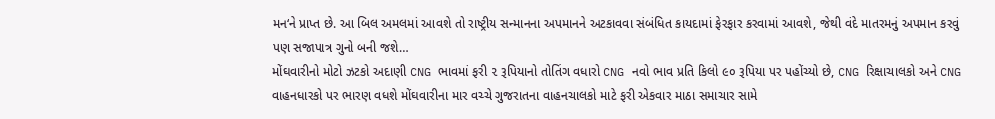મન‘ને પ્રાપ્ત છે. આ બિલ અમલમાં આવશે તો રાષ્ટ્રીય સન્માનના અપમાનને અટકાવવા સંબંધિત કાયદામાં ફેરફાર કરવામાં આવશે, જેથી વંદે માતરમનું અપમાન કરવું પણ સજાપાત્ર ગુનો બની જશે…
મોંઘવારીનો મોટો ઝટકો અદાણી CNG ભાવમાં ફરી ૨ રૂપિયાનો તોતિંગ વધારો CNG નવો ભાવ પ્રતિ કિલો ૯૦ રૂપિયા પર પહોંચ્યો છે, CNG રિક્ષાચાલકો અને CNG વાહનધારકો પર ભારણ વધશે મોંઘવારીના માર વચ્ચે ગુજરાતના વાહનચાલકો માટે ફરી એકવાર માઠા સમાચાર સામે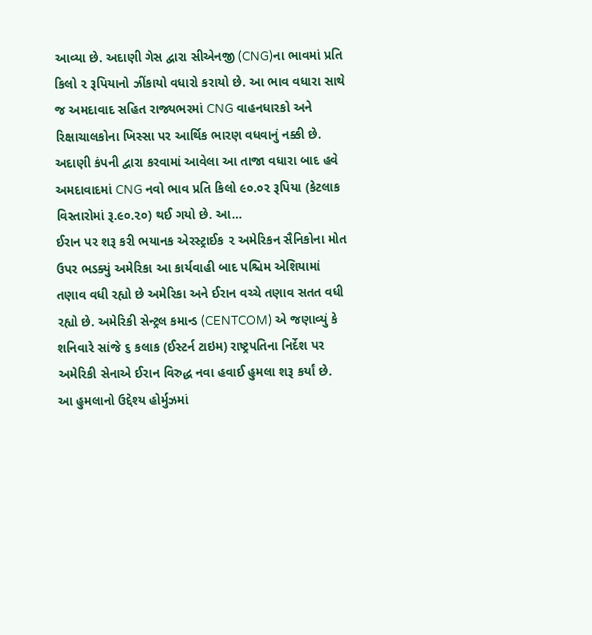આવ્યા છે. અદાણી ગેસ દ્વારા સીએનજી (CNG)ના ભાવમાં પ્રતિ કિલો ૨ રૂપિયાનો ઝીંકાયો વધારો કરાયો છે. આ ભાવ વધારા સાથે જ અમદાવાદ સહિત રાજ્યભરમાં CNG વાહનધારકો અને રિક્ષાચાલકોના ખિસ્સા પર આર્થિક ભારણ વધવાનું નક્કી છે. અદાણી કંપની દ્વારા કરવામાં આવેલા આ તાજા વધારા બાદ હવે અમદાવાદમાં CNG નવો ભાવ પ્રતિ કિલો ૯૦.૦૨ રૂપિયા (કેટલાક વિસ્તારોમાં રૂ.૯૦.૨૦) થઈ ગયો છે. આ…
ઈરાન પર શરૂ કરી ભયાનક એરસ્ટ્રાઈક ૨ અમેરિકન સૈનિકોના મોત ઉપર ભડક્યું અમેરિકા આ કાર્યવાહી બાદ પશ્ચિમ એશિયામાં તણાવ વધી રહ્યો છે અમેરિકા અને ઈરાન વચ્ચે તણાવ સતત વધી રહ્યો છે. અમેરિકી સેન્ટ્રલ કમાન્ડ (CENTCOM) એ જણાવ્યું કે શનિવારે સાંજે ૬ કલાક (ઈસ્ટર્ન ટાઇમ) રાષ્ટ્રપતિના નિર્દેશ પર અમેરિકી સેનાએ ઈરાન વિરુદ્ધ નવા હવાઈ હુમલા શરૂ કર્યાં છે. આ હુમલાનો ઉદ્દેશ્ય હોર્મુઝમાં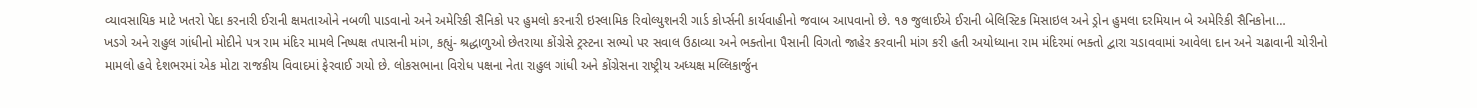વ્યાવસાયિક માટે ખતરો પેદા કરનારી ઈરાની ક્ષમતાઓને નબળી પાડવાનો અને અમેરિકી સૈનિકો પર હુમલો કરનારી ઇસ્લામિક રિવોલ્યુશનરી ગાર્ડ કોર્પ્સની કાર્યવાહીનો જવાબ આપવાનો છે. ૧૭ જુલાઈએ ઈરાની બેલિસ્ટિક મિસાઇલ અને ડ્રોન હુમલા દરમિયાન બે અમેરિકી સૈનિકોના…
ખડગે અને રાહુલ ગાંધીનો મોદીને પત્ર રામ મંદિર મામલે નિષ્પક્ષ તપાસની માંગ, કહ્યું- શ્રદ્ધાળુઓ છેતરાયા કોંગ્રેસે ટ્રસ્ટના સભ્યો પર સવાલ ઉઠાવ્યા અને ભક્તોના પૈસાની વિગતો જાહેર કરવાની માંગ કરી હતી અયોધ્યાના રામ મંદિરમાં ભક્તો દ્વારા ચડાવવામાં આવેલા દાન અને ચઢાવાની ચોરીનો મામલો હવે દેશભરમાં એક મોટા રાજકીય વિવાદમાં ફેરવાઈ ગયો છે. લોકસભાના વિરોધ પક્ષના નેતા રાહુલ ગાંધી અને કોંગ્રેસના રાષ્ટ્રીય અધ્યક્ષ મલ્લિકાર્જુન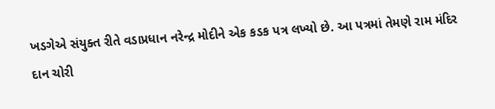ખડગેએ સંયુક્ત રીતે વડાપ્રધાન નરેન્દ્ર મોદીને એક કડક પત્ર લખ્યો છે. આ પત્રમાં તેમણે રામ મંદિર દાન ચોરી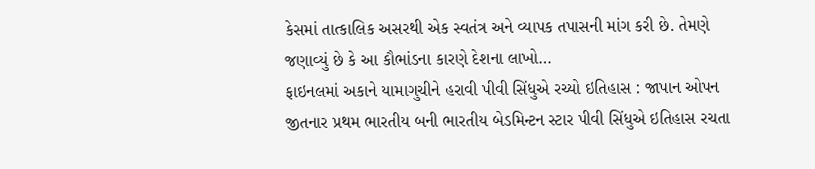કેસમાં તાત્કાલિક અસરથી એક સ્વતંત્ર અને વ્યાપક તપાસની માંગ કરી છે. તેમણે જણાવ્યું છે કે આ કૌભાંડના કારણે દેશના લાખો…
ફાઇનલમાં અકાને યામાગુચીને હરાવી પીવી સિંધુએ રચ્યો ઇતિહાસ : જાપાન ઓપન જીતનાર પ્રથમ ભારતીય બની ભારતીય બેડમિન્ટન સ્ટાર પીવી સિંધુએ ઇતિહાસ રચતા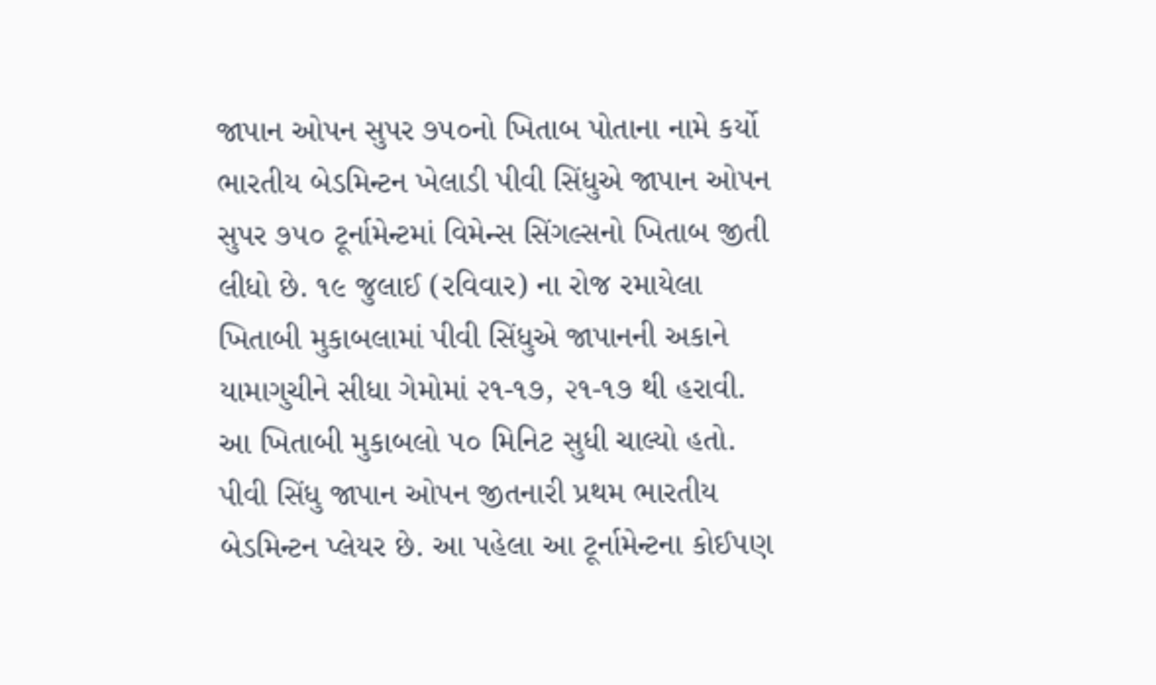જાપાન ઓપન સુપર ૭૫૦નો ખિતાબ પોતાના નામે કર્યો ભારતીય બેડમિન્ટન ખેલાડી પીવી સિંધુએ જાપાન ઓપન સુપર ૭૫૦ ટૂર્નામેન્ટમાં વિમેન્સ સિંગલ્સનો ખિતાબ જીતી લીધો છે. ૧૯ જુલાઈ (રવિવાર) ના રોજ રમાયેલા ખિતાબી મુકાબલામાં પીવી સિંધુએ જાપાનની અકાને યામાગુચીને સીધા ગેમોમાં ૨૧-૧૭, ૨૧-૧૭ થી હરાવી. આ ખિતાબી મુકાબલો ૫૦ મિનિટ સુધી ચાલ્યો હતો. પીવી સિંધુ જાપાન ઓપન જીતનારી પ્રથમ ભારતીય બેડમિન્ટન પ્લેયર છે. આ પહેલા આ ટૂર્નામેન્ટના કોઈપણ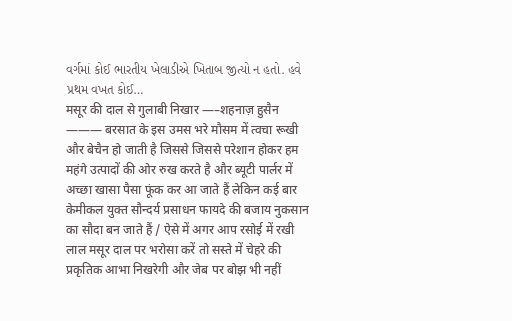વર્ગમાં કોઈ ભારતીય ખેલાડીએ ખિતાબ જીત્યો ન હતો. હવે પ્રથમ વખત કોઈ…
मसूर की दाल से गुलाबी निखार —–शहनाज़ हुसैन ——— बरसात के इस उमस भरे मौसम में त्वचा रूखी और बेचैन हो जाती है जिससे जिससे परेशान होकर हम महंगे उत्पादों की ओर रुख करते है और ब्यूटी पार्लर में अच्छा खासा पैसा फूंक कर आ जाते हैं लेकिन कई बार केमीकल युक्त सौन्दर्य प्रसाधन फायदे की बजाय नुकसान का सौदा बन जाते हैं / ऐसे में अगर आप रसोई में रखी लाल मसूर दाल पर भरोसा करें तो सस्ते में चेहरे की प्रकृतिक आभा निखरेगी और जेब पर बोझ भी नहीं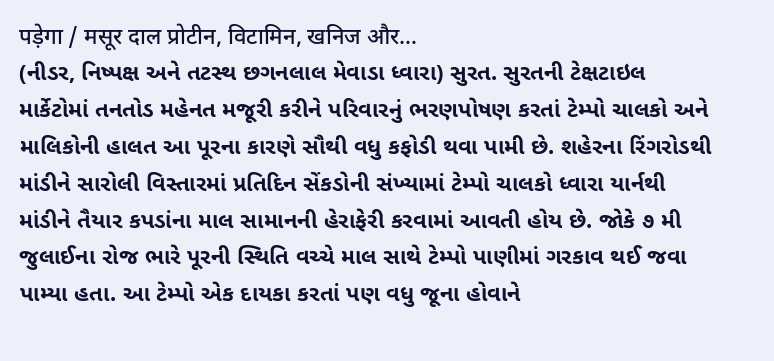पड़ेगा / मसूर दाल प्रोटीन, विटामिन, खनिज और…
(નીડર, નિષ્પક્ષ અને તટસ્થ છગનલાલ મેવાડા ધ્વારા) સુરત. સુરતની ટેક્ષટાઇલ માર્કેટોમાં તનતોડ મહેનત મજૂરી કરીને પરિવારનું ભરણપોષણ કરતાં ટેમ્પો ચાલકો અને માલિકોની હાલત આ પૂરના કારણે સૌથી વધુ કફોડી થવા પામી છે. શહેરના રિંગરોડથી માંડીને સારોલી વિસ્તારમાં પ્રતિદિન સેંકડોની સંખ્યામાં ટેમ્પો ચાલકો ધ્વારા યાર્નથી માંડીને તૈયાર કપડાંના માલ સામાનની હેરાફેરી કરવામાં આવતી હોય છે. જોકે ૭ મી જુલાઈના રોજ ભારે પૂરની સ્થિતિ વચ્ચે માલ સાથે ટેમ્પો પાણીમાં ગરકાવ થઈ જવા પામ્યા હતા. આ ટેમ્પો એક દાયકા કરતાં પણ વધુ જૂના હોવાને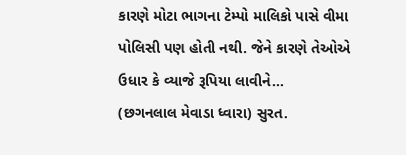કારણે મોટા ભાગના ટેમ્પો માલિકો પાસે વીમા પોલિસી પણ હોતી નથી. જેને કારણે તેઓએ ઉધાર કે વ્યાજે રૂપિયા લાવીને…
(છગનલાલ મેવાડા ધ્વારા) સુરત.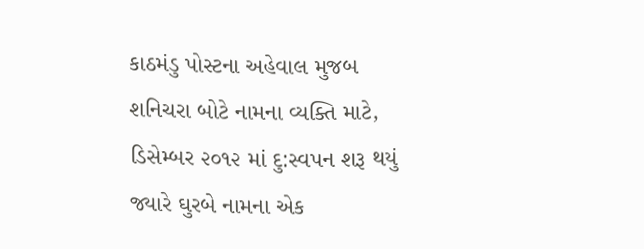કાઠમંડુ પોસ્ટના અહેવાલ મુજબ શનિચરા બોટે નામના વ્યક્તિ માટે, ડિસેમ્બર ૨૦૧૨ માં દુ:સ્વપન શરૂ થયું જ્યારે ઘુરબે નામના એક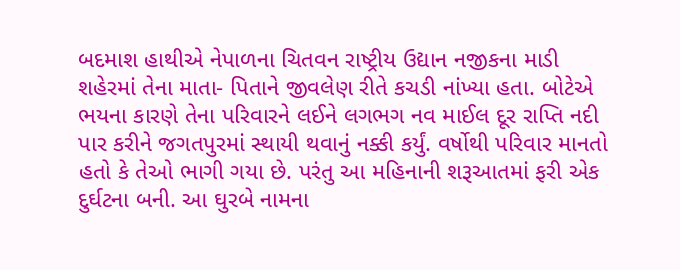બદમાશ હાથીએ નેપાળના ચિતવન રાષ્ટ્રીય ઉદ્યાન નજીકના માડી શહેરમાં તેના માતા- પિતાને જીવલેણ રીતે કચડી નાંખ્યા હતા. બોટેએ ભયના કારણે તેના પરિવારને લઈને લગભગ નવ માઈલ દૂર રાપ્તિ નદી પાર કરીને જગતપુરમાં સ્થાયી થવાનું નક્કી કર્યું. વર્ષોથી પરિવાર માનતો હતો કે તેઓ ભાગી ગયા છે. પરંતુ આ મહિનાની શરૂઆતમાં ફરી એક દુર્ઘટના બની. આ ઘુરબે નામના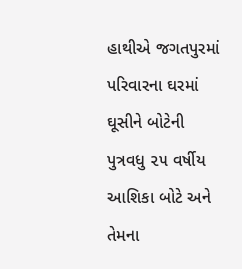હાથીએ જગતપુરમાં પરિવારના ઘરમાં ઘૂસીને બોટેની પુત્રવધુ ૨૫ વર્ષીય આશિકા બોટે અને તેમના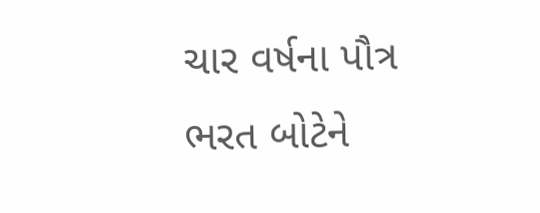ચાર વર્ષના પૌત્ર ભરત બોટેને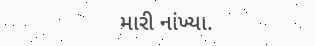મારી નાંખ્યા.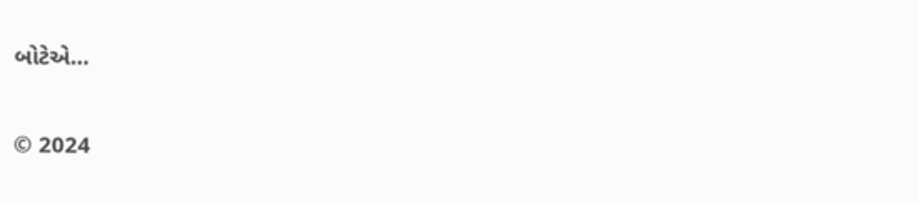બોટેએ…

© 2024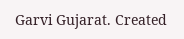Garvi Gujarat. Created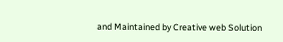and Maintained by Creative web Solution